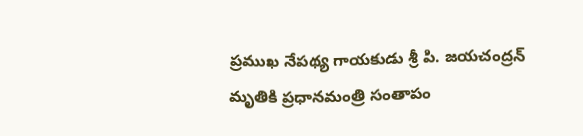ప్రముఖ నేపథ్య గాయకుడు శ్రీ పి. జయచంద్రన్ మృతికి ప్రధానమంత్రి సంతాపం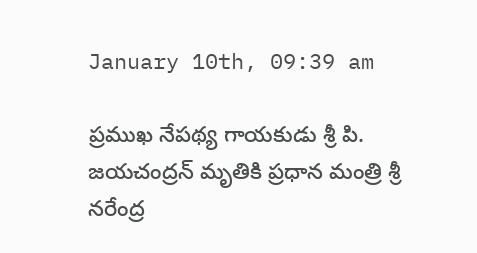January 10th, 09:39 am

ప్రముఖ నేపథ్య గాయకుడు శ్రీ పి. జయచంద్రన్ మృతికి ప్రధాన మంత్రి శ్రీ నరేంద్ర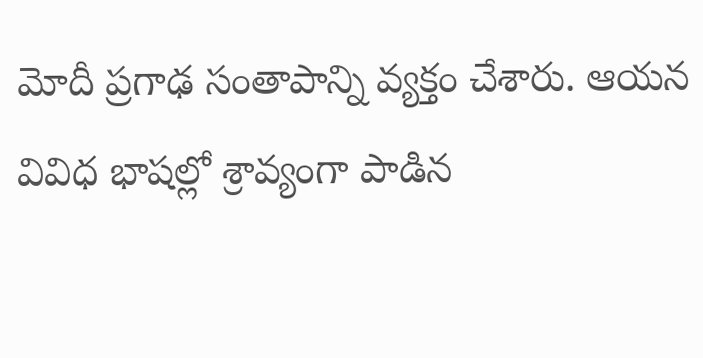మోదీ ప్రగాఢ సంతాపాన్ని వ్యక్తం చేశారు. ఆయన వివిధ భాషల్లో శ్రావ్యంగా పాడిన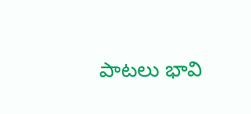పాటలు భావి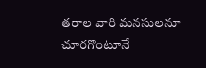తరాల వారి మనసులనూ చూరగొంటూనే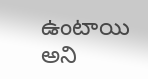ఉంటాయి అని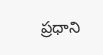ప్రధాని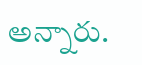అన్నారు.